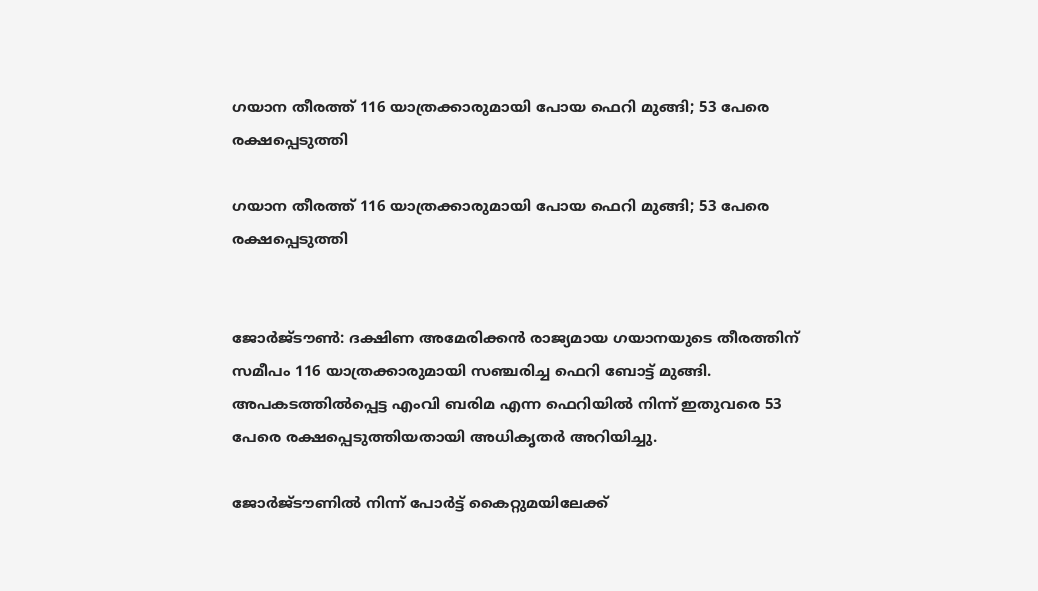ഗയാന തീരത്ത് 116 യാത്രക്കാരുമായി പോയ ഫെറി മുങ്ങി; 53 പേരെ രക്ഷപ്പെടുത്തി

ഗയാന തീരത്ത് 116 യാത്രക്കാരുമായി പോയ ഫെറി മുങ്ങി; 53 പേരെ രക്ഷപ്പെടുത്തി


ജോര്‍ജ്ടൗണ്‍: ദക്ഷിണ അമേരിക്കന്‍ രാജ്യമായ ഗയാനയുടെ തീരത്തിന് സമീപം 116 യാത്രക്കാരുമായി സഞ്ചരിച്ച ഫെറി ബോട്ട് മുങ്ങി. അപകടത്തില്‍പ്പെട്ട എംവി ബരിമ എന്ന ഫെറിയില്‍ നിന്ന് ഇതുവരെ 53 പേരെ രക്ഷപ്പെടുത്തിയതായി അധികൃതര്‍ അറിയിച്ചു.

ജോര്‍ജ്ടൗണില്‍ നിന്ന് പോര്‍ട്ട് കൈറ്റുമയിലേക്ക്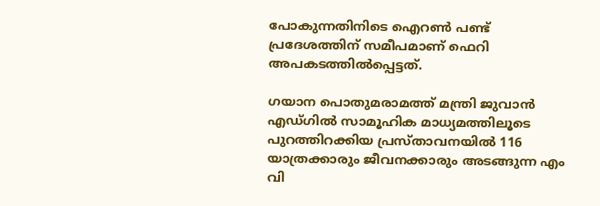പോകുന്നതിനിടെ ഐറണ്‍ പണ്ട് പ്രദേശത്തിന് സമീപമാണ് ഫെറി അപകടത്തില്‍പ്പെട്ടത്.

ഗയാന പൊതുമരാമത്ത് മന്ത്രി ജുവാന്‍ എഡ്ഗില്‍ സാമൂഹിക മാധ്യമത്തിലൂടെ പുറത്തിറക്കിയ പ്രസ്താവനയില്‍ 116 യാത്രക്കാരും ജീവനക്കാരും അടങ്ങുന്ന എം വി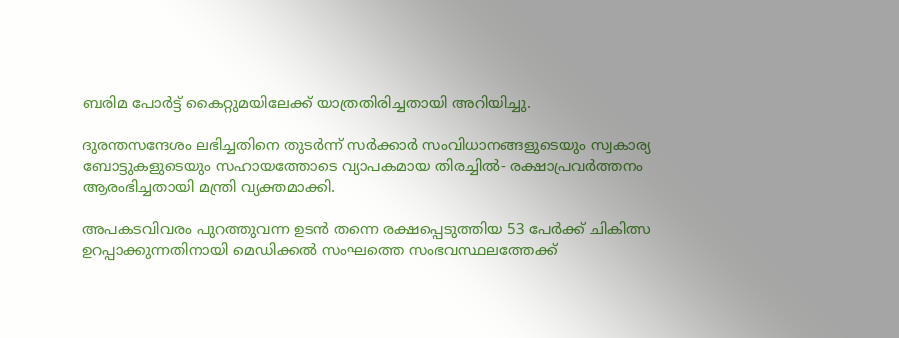ബരിമ പോര്‍ട്ട് കൈറ്റുമയിലേക്ക് യാത്രതിരിച്ചതായി അറിയിച്ചു.

ദുരന്തസന്ദേശം ലഭിച്ചതിനെ തുടര്‍ന്ന് സര്‍ക്കാര്‍ സംവിധാനങ്ങളുടെയും സ്വകാര്യ ബോട്ടുകളുടെയും സഹായത്തോടെ വ്യാപകമായ തിരച്ചില്‍- രക്ഷാപ്രവര്‍ത്തനം ആരംഭിച്ചതായി മന്ത്രി വ്യക്തമാക്കി.

അപകടവിവരം പുറത്തുവന്ന ഉടന്‍ തന്നെ രക്ഷപ്പെടുത്തിയ 53 പേര്‍ക്ക് ചികിത്സ ഉറപ്പാക്കുന്നതിനായി മെഡിക്കല്‍ സംഘത്തെ സംഭവസ്ഥലത്തേക്ക്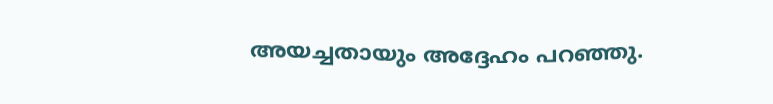അയച്ചതായും അദ്ദേഹം പറഞ്ഞു.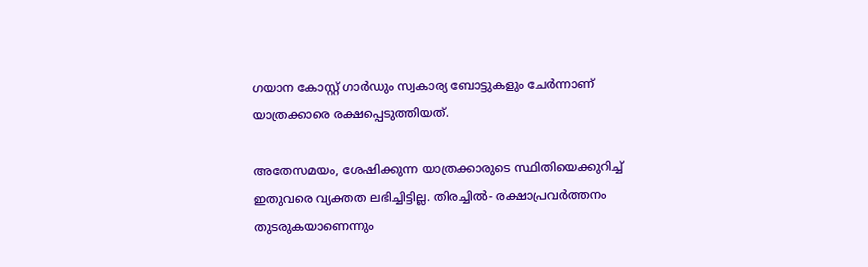ഗയാന കോസ്റ്റ് ഗാര്‍ഡും സ്വകാര്യ ബോട്ടുകളും ചേര്‍ന്നാണ് യാത്രക്കാരെ രക്ഷപ്പെടുത്തിയത്.

അതേസമയം, ശേഷിക്കുന്ന യാത്രക്കാരുടെ സ്ഥിതിയെക്കുറിച്ച് ഇതുവരെ വ്യക്തത ലഭിച്ചിട്ടില്ല. തിരച്ചില്‍- രക്ഷാപ്രവര്‍ത്തനം തുടരുകയാണെന്നും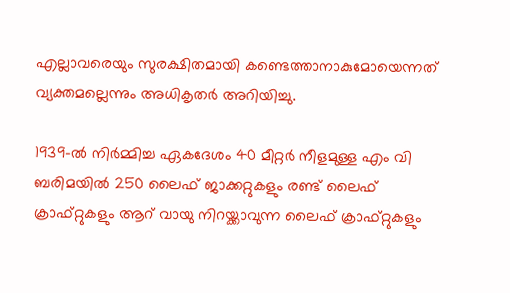എല്ലാവരെയും സുരക്ഷിതമായി കണ്ടെത്താനാകുമോയെന്നത് വ്യക്തമല്ലെന്നും അധികൃതര്‍ അറിയിച്ചു.

1939-ല്‍ നിര്‍മ്മിച്ച ഏകദേശം 40 മീറ്റര്‍ നീളമുള്ള എം വി ബരിമയില്‍ 250 ലൈഫ് ജാക്കറ്റുകളും രണ്ട് ലൈഫ് ക്രാഫ്റ്റുകളും ആറ് വായു നിറയ്ക്കാവുന്ന ലൈഫ് ക്രാഫ്റ്റുകളും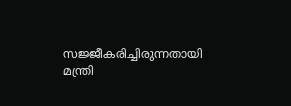സജ്ജീകരിച്ചിരുന്നതായി മന്ത്രി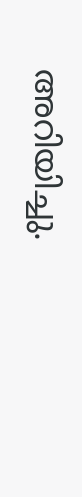അറിയിച്ചു.